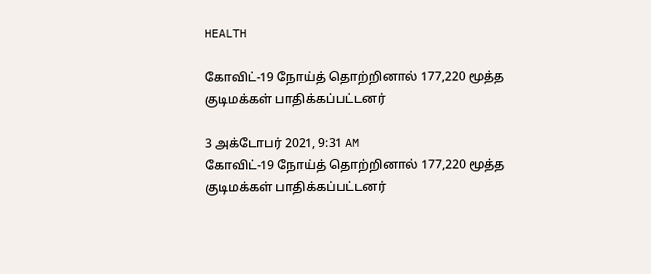HEALTH

கோவிட்-19 நோய்த் தொற்றினால் 177,220 மூத்த குடிமக்கள் பாதிக்கப்பட்டனர்

3 அக்டோபர் 2021, 9:31 AM
கோவிட்-19 நோய்த் தொற்றினால் 177,220 மூத்த குடிமக்கள் பாதிக்கப்பட்டனர்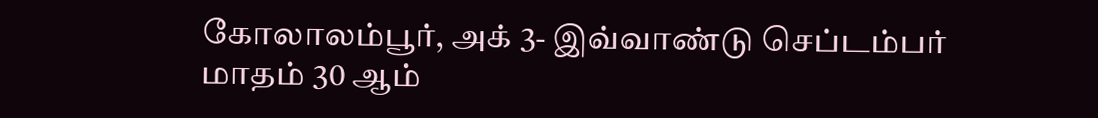கோலாலம்பூர், அக் 3- இவ்வாண்டு செப்டம்பர் மாதம் 30 ஆம்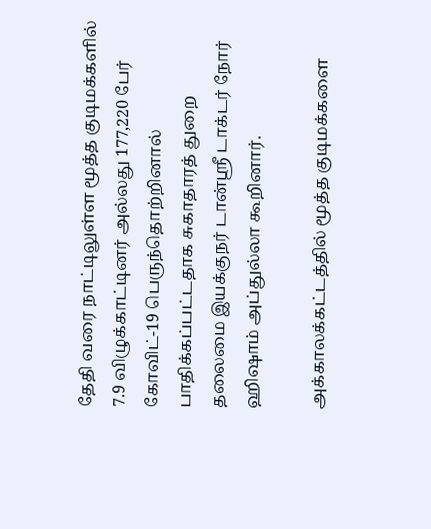தேதி வரை நாட்டிலுள்ள மூத்த குடிமக்களில் 7.9 விழுக்காட்டினர் அல்லது 177,220 பேர் கோவிட்-19 பெருந்தொற்றினால் பாதிக்கப்பட்டதாக சுகாதாரத் துறை தலைமை இயக்குநர் டான்ஸ்ரீ டாக்டர் நோர் ஹிஷாம் அப்துல்லா கூறினார்.

அக்காலக்கட்டத்தில் மூத்த குடிமக்களை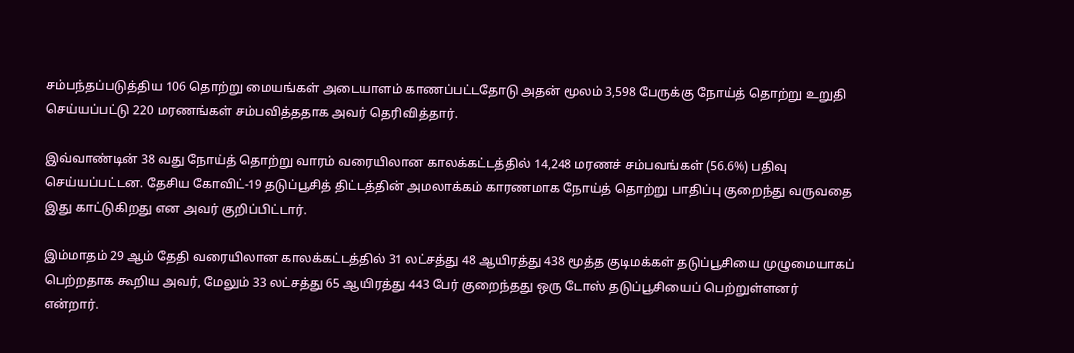சம்பந்தப்படுத்திய 106 தொற்று மையங்கள் அடையாளம் காணப்பட்டதோடு அதன் மூலம் 3,598 பேருக்கு நோய்த் தொற்று உறுதி செய்யப்பட்டு 220 மரணங்கள் சம்பவித்ததாக அவர் தெரிவித்தார்.

இவ்வாண்டின் 38 வது நோய்த் தொற்று வாரம் வரையிலான காலக்கட்டத்தில் 14,248 மரணச் சம்பவங்கள் (56.6%) பதிவு செய்யப்பட்டன. தேசிய கோவிட்-19 தடுப்பூசித் திட்டத்தின் அமலாக்கம் காரணமாக நோய்த் தொற்று பாதிப்பு குறைந்து வருவதை இது காட்டுகிறது என அவர் குறிப்பிட்டார்.

இம்மாதம் 29 ஆம் தேதி வரையிலான காலக்கட்டத்தில் 31 லட்சத்து 48 ஆயிரத்து 438 மூத்த குடிமக்கள் தடுப்பூசியை முழுமையாகப் பெற்றதாக கூறிய அவர், மேலும் 33 லட்சத்து 65 ஆயிரத்து 443 பேர் குறைந்தது ஒரு டோஸ் தடுப்பூசியைப் பெற்றுள்ளனர் என்றார்.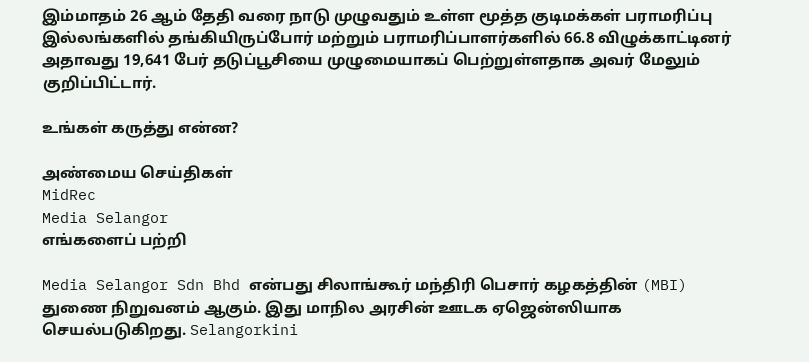இம்மாதம் 26 ஆம் தேதி வரை நாடு முழுவதும் உள்ள மூத்த குடிமக்கள் பராமரிப்பு இல்லங்களில் தங்கியிருப்போர் மற்றும் பராமரிப்பாளர்களில் 66.8 விழுக்காட்டினர் அதாவது 19,641 பேர் தடுப்பூசியை முழுமையாகப் பெற்றுள்ளதாக அவர் மேலும் குறிப்பிட்டார்.

உங்கள் கருத்து என்ன?

அண்மைய செய்திகள்
MidRec
Media Selangor
எங்களைப் பற்றி

Media Selangor Sdn Bhd என்பது சிலாங்கூர் மந்திரி பெசார் கழகத்தின் (MBI) துணை நிறுவனம் ஆகும். இது மாநில அரசின் ஊடக ஏஜென்ஸியாக செயல்படுகிறது. Selangorkini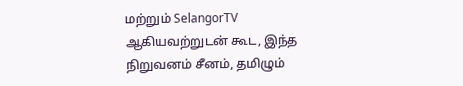மற்றும் SelangorTV ஆகியவற்றுடன் கூட, இந்த நிறுவனம் சீனம், தமிழும்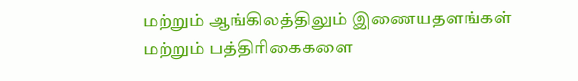மற்றும் ஆங்கிலத்திலும் இணையதளங்கள் மற்றும் பத்திரிகைகளை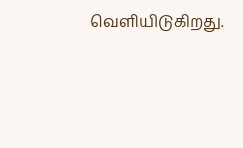வெளியிடுகிறது.